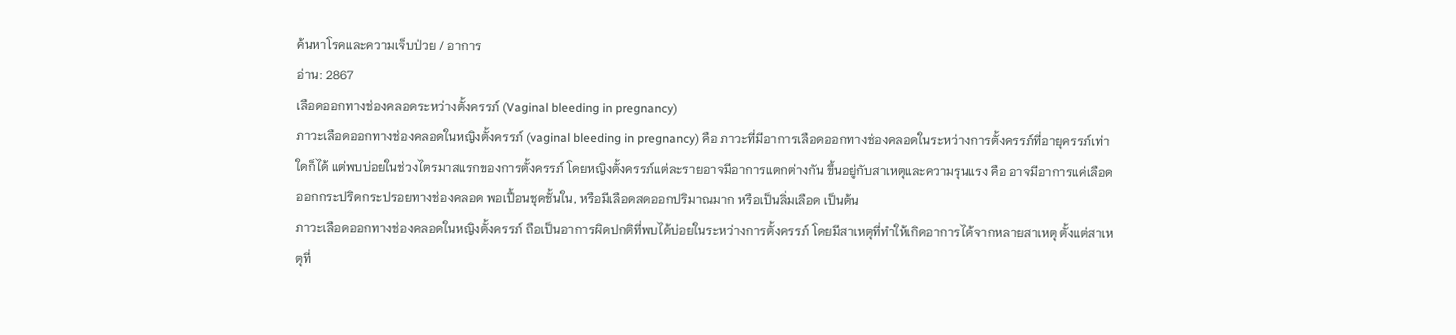ค้นหาโรคและความเจ็บป่วย / อาการ
อ่าน: 2867
เลือดออกทางช่องคลอดระหว่างตั้งครรภ์ (Vaginal bleeding in pregnancy)
ภาวะเลือดออกทางช่องคลอดในหญิงตั้งครรภ์ (vaginal bleeding in pregnancy) คือ ภาวะที่มีอาการเลือดออกทางช่องคลอดในระหว่างการตั้งครรภ์ที่อายุครรภ์เท่าใดก็ได้ แต่พบบ่อยในช่วงไตรมาสแรกของการตั้งครรภ์ โดยหญิงตั้งครรภ์แต่ละรายอาจมีอาการแตกต่างกัน ขึ้นอยู่กับสาเหตุและความรุนแรง คือ อาจมีอาการแค่เลือดออกกระปริดกระปรอยทางช่องคลอด พอเปื้อนชุดชั้นใน, หรือมีเลือดสดออกปริมาณมาก หรือเป็นลิ่มเลือด เป็นต้น
ภาวะเลือดออกทางช่องคลอดในหญิงตั้งครรภ์ ถือเป็นอาการผิดปกติที่พบได้บ่อยในระหว่างการตั้งครรภ์ โดยมีสาเหตุที่ทำให้เกิดอาการได้จากหลายสาเหตุ ตั้งแต่สาเหตุที่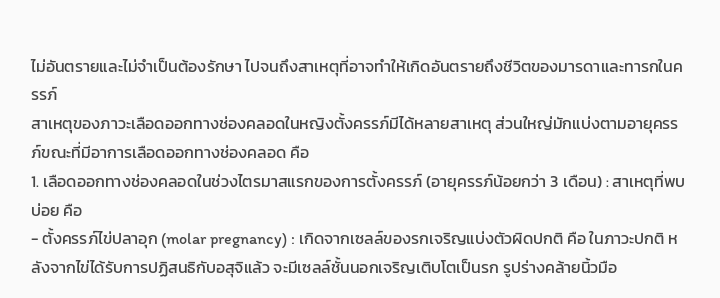ไม่อันตรายและไม่จำเป็นต้องรักษา ไปจนถึงสาเหตุที่อาจทำให้เกิดอันตรายถึงชีวิตของมารดาและทารกในครรภ์
สาเหตุของภาวะเลือดออกทางช่องคลอดในหญิงตั้งครรภ์มีได้หลายสาเหตุ ส่วนใหญ่มักแบ่งตามอายุครรภ์ขณะที่มีอาการเลือดออกทางช่องคลอด คือ
1. เลือดออกทางช่องคลอดในช่วงไตรมาสแรกของการตั้งครรภ์ (อายุครรภ์น้อยกว่า 3 เดือน) : สาเหตุที่พบบ่อย คือ
- ตั้งครรภ์ไข่ปลาอุก (molar pregnancy) : เกิดจากเซลล์ของรกเจริญแบ่งตัวผิดปกติ คือ ในภาวะปกติ หลังจากไข่ได้รับการปฏิสนธิกับอสุจิแล้ว จะมีเซลล์ชั้นนอกเจริญเติบโตเป็นรก รูปร่างคล้ายนิ้วมือ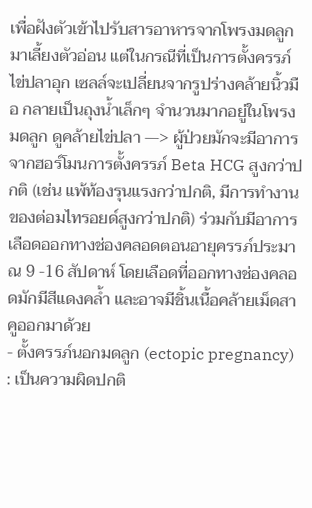เพื่อฝังตัวเข้าไปรับสารอาหารจากโพรงมดลูกมาเลี้ยงตัวอ่อน แต่ในกรณีที่เป็นการตั้งครรภ์ไข่ปลาอุก เซลล์จะเปลี่ยนจากรูปร่างคล้ายนิ้วมือ กลายเป็นถุงน้ำเล็กๆ จำนวนมากอยู่ในโพรงมดลูก ดูคล้ายไข่ปลา —> ผู้ป่วยมักจะมีอาการจากฮอร์โมนการตั้งครรภ์ Beta HCG สูงกว่าปกติ (เช่น แพ้ท้องรุนแรงกว่าปกติ, มีการทำงานของต่อมไทรอยด์สูงกว่าปกติ) ร่วมกับมีอาการเลือดออกทางช่องคลอดตอนอายุครรภ์ประมาณ 9 -16 สัปดาห์ โดยเลือดที่ออกทางช่องคลอดมักมีสีแดงคล้ำ และอาจมีชิ้นเนื้อคล้ายเม็ดสาคูออกมาด้วย
- ตั้งครรภ์นอกมดลูก (ectopic pregnancy) : เป็นความผิดปกติ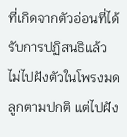ที่เกิดจากตัวอ่อนที่ได้รับการปฏิสนธิแล้ว ไม่ไปฝังตัวในโพรงมดลูกตามปกติ แต่ไปฝัง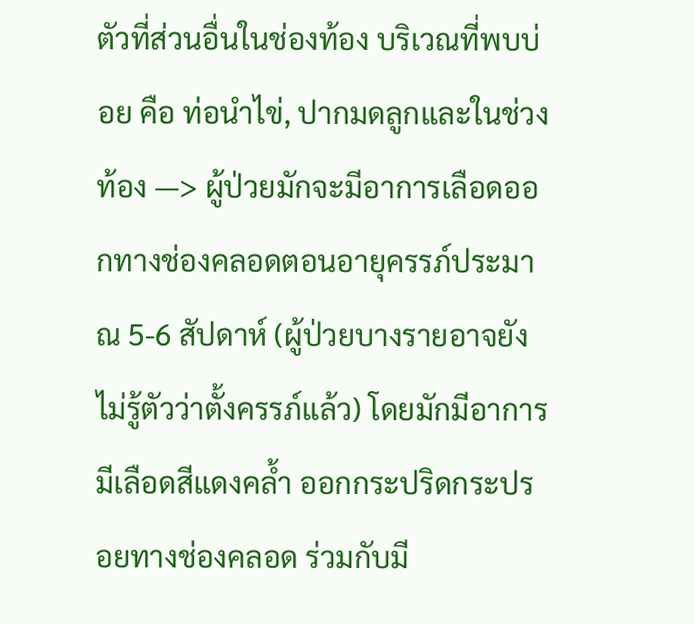ตัวที่ส่วนอื่นในช่องท้อง บริเวณที่พบบ่อย คือ ท่อนำไข่, ปากมดลูกและในช่วงท้อง —> ผู้ป่วยมักจะมีอาการเลือดออกทางช่องคลอดตอนอายุครรภ์ประมาณ 5-6 สัปดาห์ (ผู้ป่วยบางรายอาจยังไม่รู้ตัวว่าตั้งครรภ์แล้ว) โดยมักมีอาการมีเลือดสีแดงคล้ำ ออกกระปริดกระปรอยทางช่องคลอด ร่วมกับมี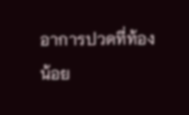อาการปวดที่ท้องน้อย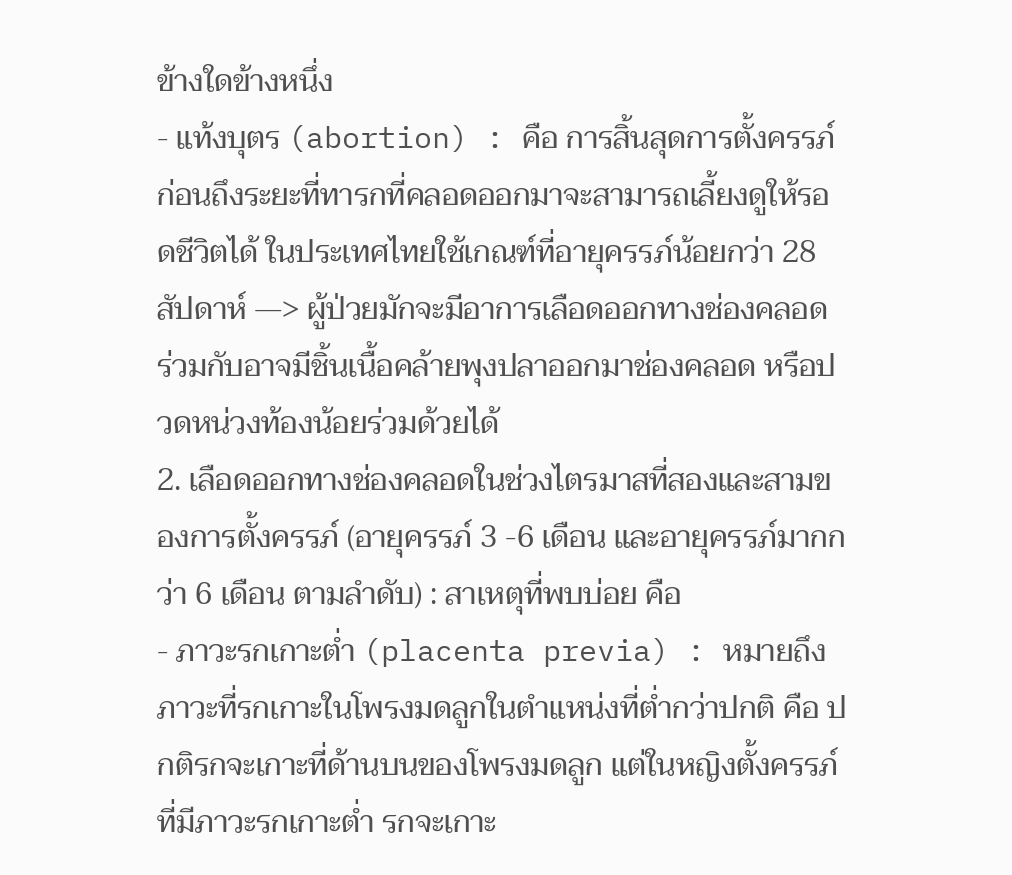ข้างใดข้างหนึ่ง
- แท้งบุตร (abortion) : คือ การสิ้นสุดการตั้งครรภ์ก่อนถึงระยะที่ทารกที่คลอดออกมาจะสามารถเลี้ยงดูให้รอดชีวิตได้ ในประเทศไทยใช้เกณฑ์ที่อายุครรภ์น้อยกว่า 28 สัปดาห์ —> ผู้ป่วยมักจะมีอาการเลือดออกทางช่องคลอด ร่วมกับอาจมีชิ้นเนื้อคล้ายพุงปลาออกมาช่องคลอด หรือปวดหน่วงท้องน้อยร่วมด้วยได้
2. เลือดออกทางช่องคลอดในช่วงไตรมาสที่สองและสามของการตั้งครรภ์ (อายุครรภ์ 3 -6 เดือน และอายุครรภ์มากกว่า 6 เดือน ตามลำดับ) : สาเหตุที่พบบ่อย คือ
- ภาวะรกเกาะต่ำ (placenta previa) : หมายถึง ภาวะที่รกเกาะในโพรงมดลูกในตำแหน่งที่ต่ำกว่าปกติ คือ ปกติรกจะเกาะที่ด้านบนของโพรงมดลูก แต่ในหญิงตั้งครรภ์ที่มีภาวะรกเกาะต่ำ รกจะเกาะ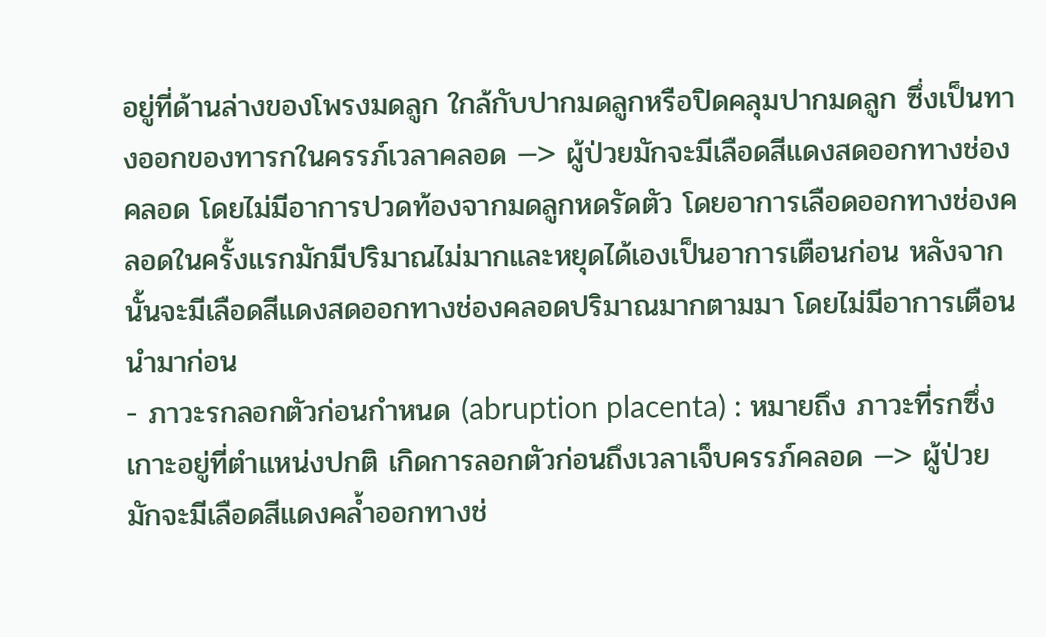อยู่ที่ด้านล่างของโพรงมดลูก ใกล้กับปากมดลูกหรือปิดคลุมปากมดลูก ซึ่งเป็นทางออกของทารกในครรภ์เวลาคลอด —> ผู้ป่วยมักจะมีเลือดสีแดงสดออกทางช่องคลอด โดยไม่มีอาการปวดท้องจากมดลูกหดรัดตัว โดยอาการเลือดออกทางช่องคลอดในครั้งแรกมักมีปริมาณไม่มากและหยุดได้เองเป็นอาการเตือนก่อน หลังจากนั้นจะมีเลือดสีแดงสดออกทางช่องคลอดปริมาณมากตามมา โดยไม่มีอาการเตือนนำมาก่อน
- ภาวะรกลอกตัวก่อนกำหนด (abruption placenta) : หมายถึง ภาวะที่รกซึ่งเกาะอยู่ที่ตำแหน่งปกติ เกิดการลอกตัวก่อนถึงเวลาเจ็บครรภ์คลอด —> ผู้ป่วยมักจะมีเลือดสีแดงคล้ำออกทางช่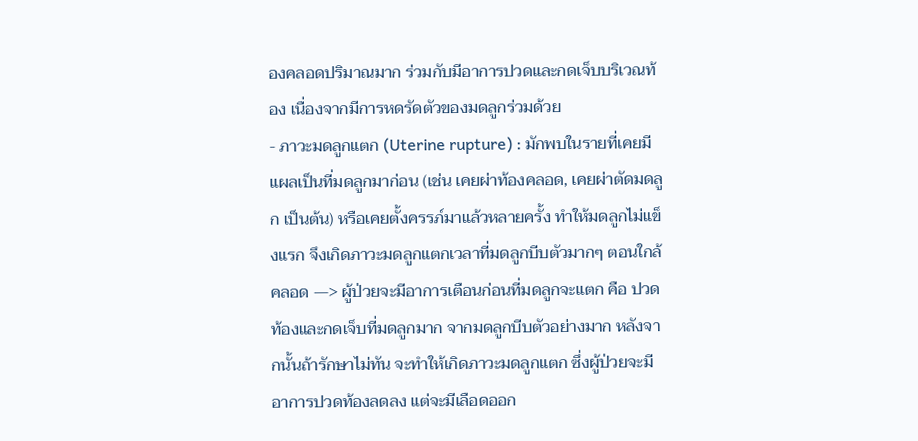องคลอดปริมาณมาก ร่วมกับมีอาการปวดและกดเจ็บบริเวณท้อง เนื่องจากมีการหดรัดตัวของมดลูกร่วมด้วย
- ภาวะมดลูกแตก (Uterine rupture) : มักพบในรายที่เคยมีแผลเป็นที่มดลูกมาก่อน (เช่น เคยผ่าท้องคลอด, เคยผ่าตัดมดลูก เป็นต้น) หรือเคยตั้งครรภ์มาแล้วหลายครั้ง ทำให้มดลูกไม่แข็งแรก จึงเกิดภาวะมดลูกแตกเวลาที่มดลูกบีบตัวมากๆ ตอนใกล้คลอด —> ผู้ป่วยจะมีอาการเตือนก่อนที่มดลูกจะแตก คือ ปวดท้องและกดเจ็บที่มดลูกมาก จากมดลูกบีบตัวอย่างมาก หลังจากนั้นถ้ารักษาไม่ทัน จะทำให้เกิดภาวะมดลูกแตก ซึ่งผู้ป่วยจะมีอาการปวดท้องลดลง แต่จะมีเลือดออก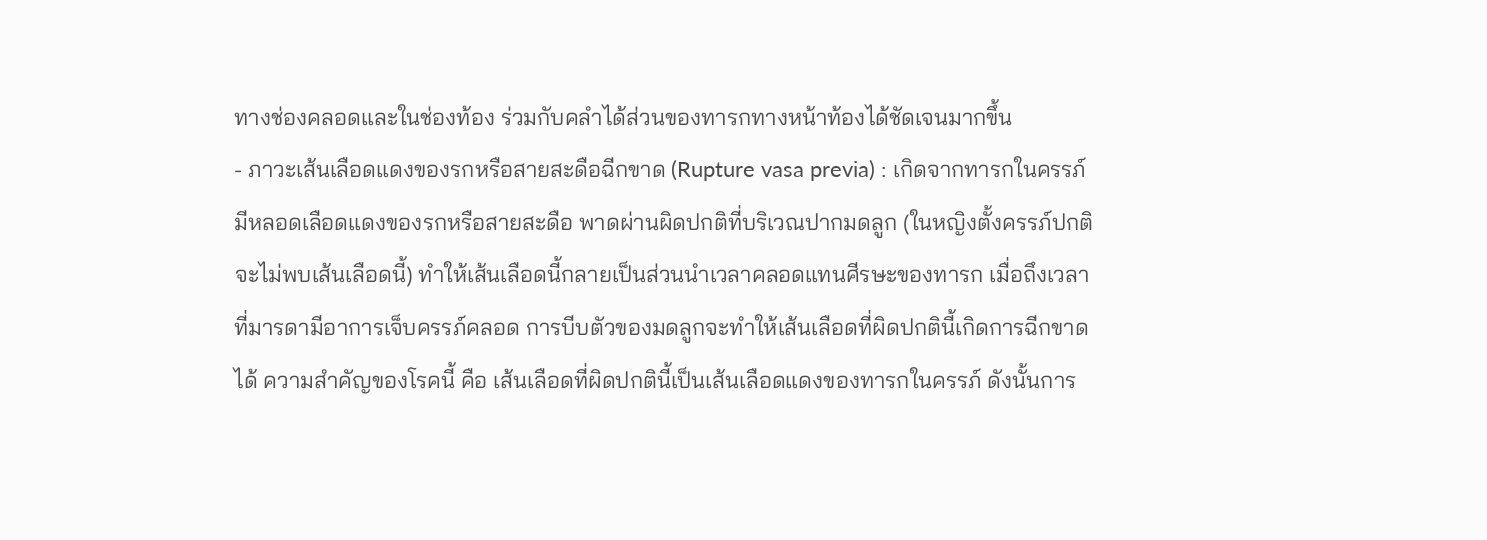ทางช่องคลอดและในช่องท้อง ร่วมกับคลำได้ส่วนของทารกทางหน้าท้องได้ชัดเจนมากขึ้น
- ภาวะเส้นเลือดแดงของรกหรือสายสะดือฉีกขาด (Rupture vasa previa) : เกิดจากทารกในครรภ์มีหลอดเลือดแดงของรกหรือสายสะดือ พาดผ่านผิดปกติที่บริเวณปากมดลูก (ในหญิงตั้งครรภ์ปกติจะไม่พบเส้นเลือดนี้) ทำให้เส้นเลือดนี้กลายเป็นส่วนนำเวลาคลอดแทนศีรษะของทารก เมื่อถึงเวลาที่มารดามีอาการเจ็บครรภ์คลอด การบีบตัวของมดลูกจะทำให้เส้นเลือดที่ผิดปกตินี้เกิดการฉีกขาดได้ ความสำคัญของโรคนี้ คือ เส้นเลือดที่ผิดปกตินี้เป็นเส้นเลือดแดงของทารกในครรภ์ ดังนั้นการ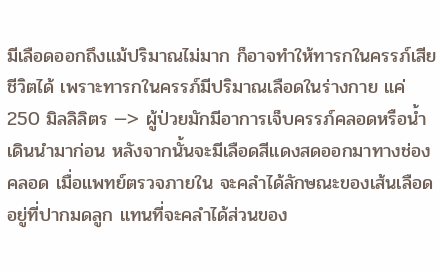มีเลือดออกถึงแม้ปริมาณไม่มาก ก็อาจทำให้ทารกในครรภ์เสียชีวิตได้ เพราะทารกในครรภ์มีปริมาณเลือดในร่างกาย แค่ 250 มิลลิลิตร —> ผู้ป่วยมักมีอาการเจ็บครรภ์คลอดหรือน้ำเดินนำมาก่อน หลังจากนั้นจะมีเลือดสีแดงสดออกมาทางช่องคลอด เมื่อแพทย์ตรวจภายใน จะคลำได้ลักษณะของเส้นเลือดอยู่ที่ปากมดลูก แทนที่จะคลำได้ส่วนของ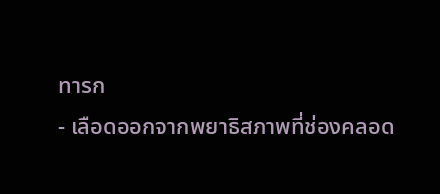ทารก
- เลือดออกจากพยาธิสภาพที่ช่องคลอด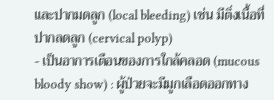และปากมดลูก (local bleeding) เช่น มีติ่งเนื้อที่ปากลดลูก (cervical polyp)
- เป็นอาการเตือนของการใกล้คลอด (mucous bloody show) : ผู้ป่วยจะมีมูกเลือดออกทาง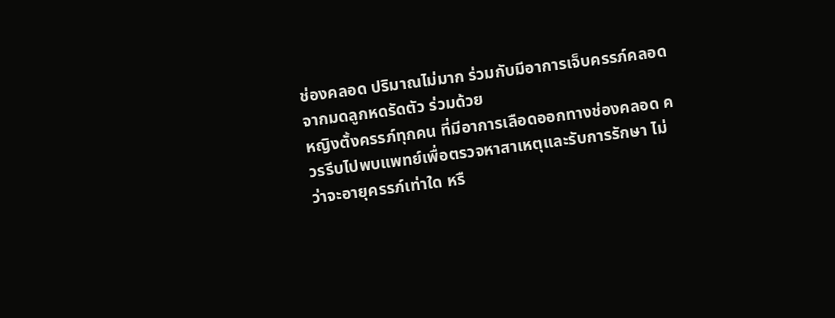ช่องคลอด ปริมาณไม่มาก ร่วมกับมีอาการเจ็บครรภ์คลอด จากมดลูกหดรัดตัว ร่วมด้วย
หญิงตั้งครรภ์ทุกคน ที่มีอาการเลือดออกทางช่องคลอด ควรรีบไปพบแพทย์เพื่อตรวจหาสาเหตุและรับการรักษา ไม่ว่าจะอายุครรภ์เท่าใด หรื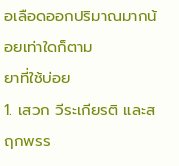อเลือดออกปริมาณมากน้อยเท่าใดก็ตาม
ยาที่ใช้บ่อย
1. เสวก วีระเกียรติ และสฤกพรร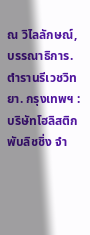ณ วิไลลักษณ์, บรรณาธิการ. ตำรานรีเวชวิทยา. กรุงเทพฯ : บริษัทโฮลิสติก พับลิชชิ่ง จำ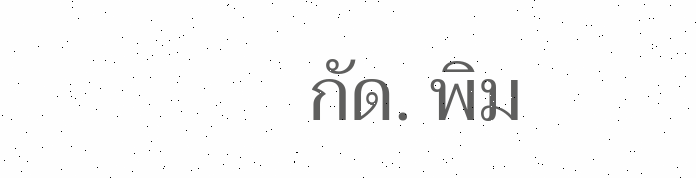กัด. พิม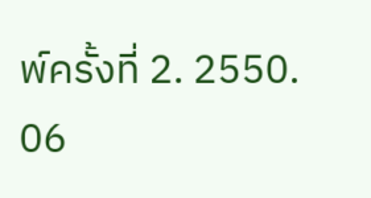พ์ครั้งที่ 2. 2550.
06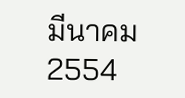มีนาคม 2554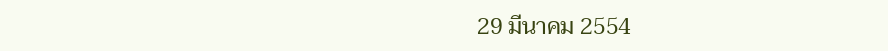29 มีนาคม 2554